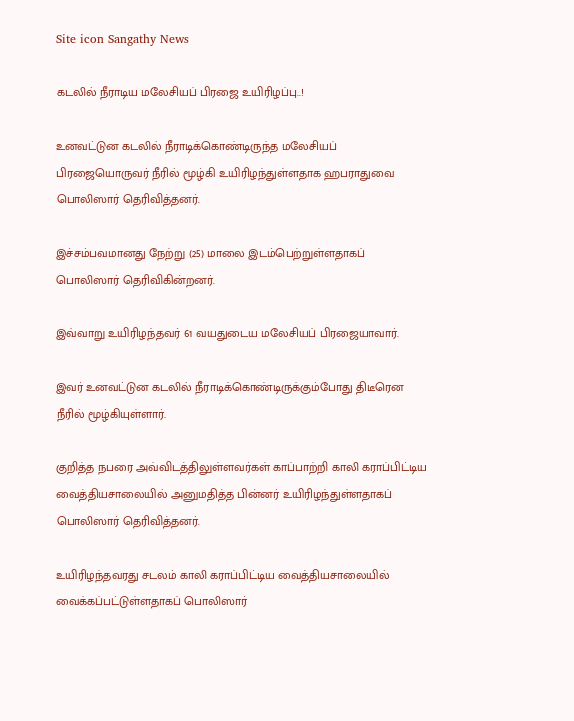Site icon Sangathy News

கடலில் நீராடிய மலேசியப் பிரஜை உயிரிழப்பு..!

உனவட்டுன கடலில் நீராடிக்கொண்டிருந்த மலேசியப் பிரஜையொருவர் நீரில் மூழ்கி உயிரிழந்துள்ளதாக ஹபராதுவை பொலிஸார் தெரிவித்தனர்.

இச்சம்பவமானது நேற்று (25) மாலை இடம்பெற்றுள்ளதாகப் பொலிஸார் தெரிவிகின்றனர்.

இவ்வாறு உயிரிழந்தவர் 61 வயதுடைய மலேசியப் பிரஜையாவார்.

இவர் உனவட்டுன கடலில் நீராடிக்கொண்டிருக்கும்போது திடீரென நீரில் மூழ்கியுள்ளார்.

குறித்த நபரை அவ்விடத்திலுள்ளவர்கள் காப்பாற்றி காலி கராப்பிட்டிய வைத்தியசாலையில் அனுமதித்த பின்னர் உயிரிழந்துள்ளதாகப் பொலிஸார் தெரிவித்தனர்.

உயிரிழந்தவரது சடலம் காலி கராப்பிட்டிய வைத்தியசாலையில் வைக்கப்பட்டுள்ளதாகப் பொலிஸார்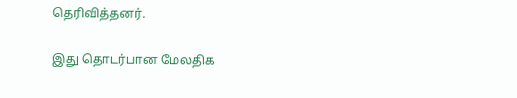தெரிவித்தனர்.

இது தொடர்பான மேலதிக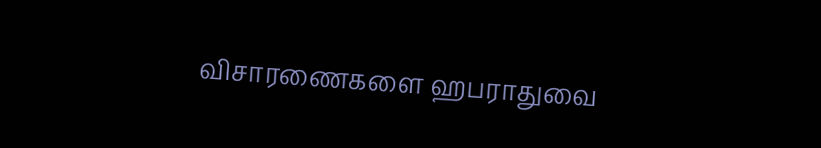விசாரணைகளை ஹபராதுவை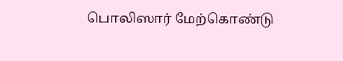பொலிஸார் மேற்கொண்டு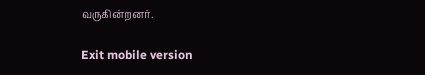வருகின்றனர்.

Exit mobile version